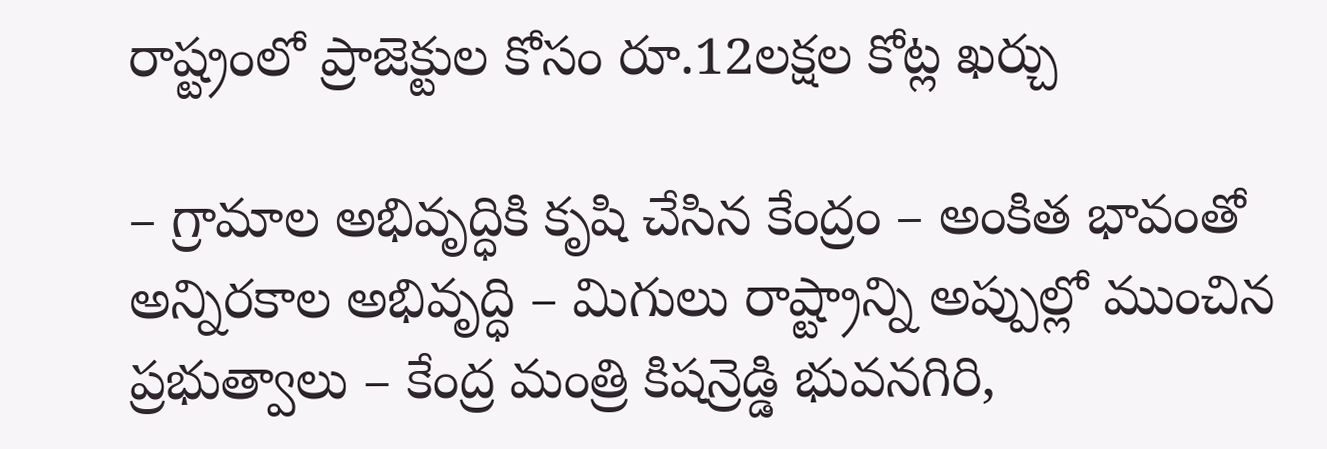రాష్ట్రంలో ప్రాజెక్టుల కోసం రూ.12లక్షల కోట్ల ఖర్చు

– గ్రామాల అభివృద్ధికి కృషి చేసిన కేంద్రం – అంకిత భావంతో అన్నిరకాల అభివృద్ధి – మిగులు రాష్ట్రాన్ని అప్పుల్లో ముంచిన ప్రభుత్వాలు – కేంద్ర మంత్రి కిషన్రెడ్డి భువనగిరి,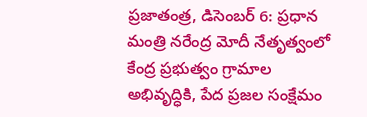ప్రజాతంత్ర, డిసెంబర్ 6: ప్రధాన మంత్రి నరేంద్ర మోదీ నేతృత్వంలో కేంద్ర ప్రభుత్వం గ్రామాల అభివృద్ధికి, పేద ప్రజల సంక్షేమం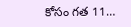కోసం గత 11…